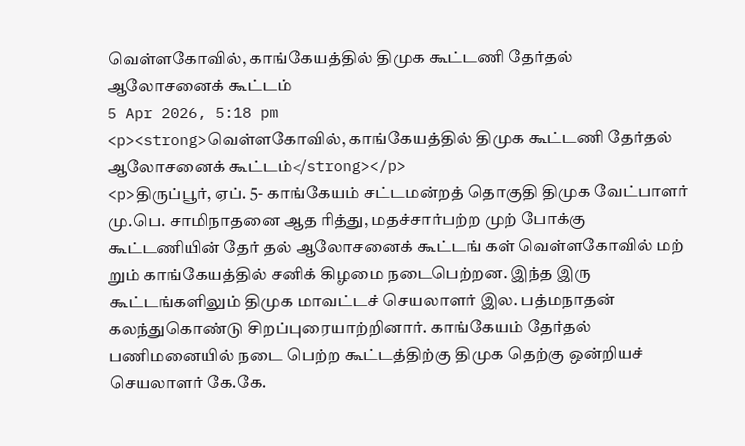வெள்ளகோவில், காங்கேயத்தில் திமுக கூட்டணி தேர்தல் ஆலோசனைக் கூட்டம்
5 Apr 2026, 5:18 pm
<p><strong>வெள்ளகோவில், காங்கேயத்தில் திமுக கூட்டணி தேர்தல் ஆலோசனைக் கூட்டம்</strong></p>
<p>திருப்பூர், ஏப். 5- காங்கேயம் சட்டமன்றத் தொகுதி திமுக வேட்பாளர் மு.பெ. சாமிநாதனை ஆத ரித்து, மதச்சார்பற்ற முற் போக்கு கூட்டணியின் தேர் தல் ஆலோசனைக் கூட்டங் கள் வெள்ளகோவில் மற் றும் காங்கேயத்தில் சனிக் கிழமை நடைபெற்றன. இந்த இரு கூட்டங்களிலும் திமுக மாவட்டச் செயலாளர் இல. பத்மநாதன் கலந்துகொண்டு சிறப்புரையாற்றினார். காங்கேயம் தேர்தல் பணிமனையில் நடை பெற்ற கூட்டத்திற்கு திமுக தெற்கு ஒன்றியச் செயலாளர் கே.கே.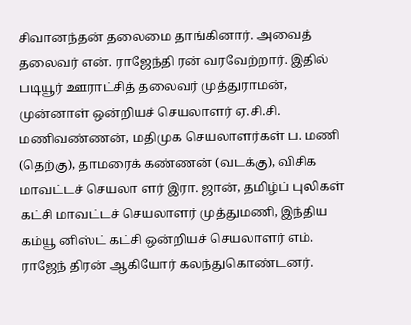சிவானந்தன் தலைமை தாங்கினார். அவைத் தலைவர் என். ராஜேந்தி ரன் வரவேற்றார். இதில் படியூர் ஊராட்சித் தலைவர் முத்துராமன், முன்னாள் ஒன்றியச் செயலாளர் ஏ.சி.சி. மணிவண்ணன், மதிமுக செயலாளர்கள் ப. மணி (தெற்கு), தாமரைக் கண்ணன் (வடக்கு), விசிக மாவட்டச் செயலா ளர் இரா. ஜான், தமிழ்ப் புலிகள் கட்சி மாவட்டச் செயலாளர் முத்துமணி, இந்திய கம்யூ னிஸ்ட் கட்சி ஒன்றியச் செயலாளர் எம். ராஜேந் திரன் ஆகியோர் கலந்துகொண்டனர்.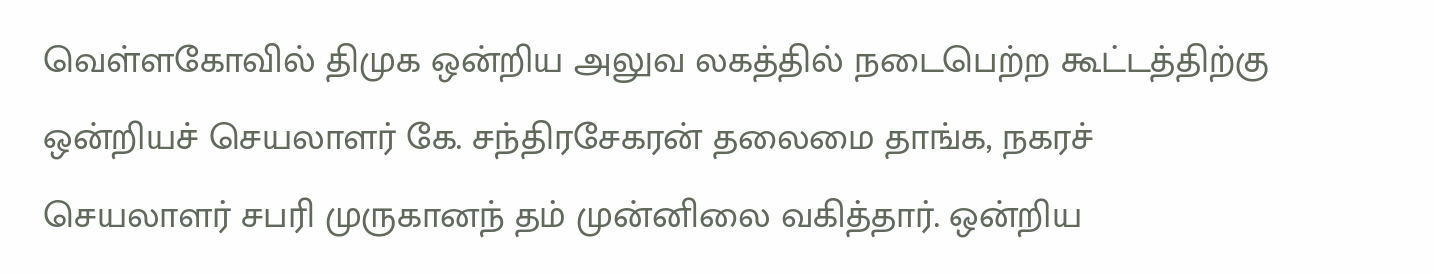வெள்ளகோவில் திமுக ஒன்றிய அலுவ லகத்தில் நடைபெற்ற கூட்டத்திற்கு ஒன்றியச் செயலாளர் கே. சந்திரசேகரன் தலைமை தாங்க, நகரச் செயலாளர் சபரி முருகானந் தம் முன்னிலை வகித்தார். ஒன்றிய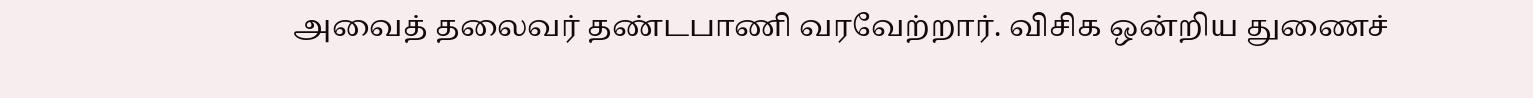அவைத் தலைவர் தண்டபாணி வரவேற்றார். விசிக ஒன்றிய துணைச்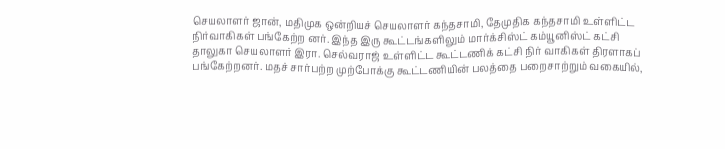செயலாளர் ஜான், மதிமுக ஒன்றியச் செயலாளர் கந்தசாமி, தேமுதிக கந்தசாமி உள்ளிட்ட நிர்வாகிகள் பங்கேற்ற னர். இந்த இரு கூட்டங்களிலும் மார்க்சிஸ்ட் கம்யூனிஸ்ட் கட்சி தாலுகா செயலாளர் இரா. செல்வராஜ் உள்ளிட்ட கூட்டணிக் கட்சி நிர் வாகிகள் திரளாகப் பங்கேற்றனர். மதச் சார்பற்ற முற்போக்கு கூட்டணியின் பலத்தை பறைசாற்றும் வகையில்,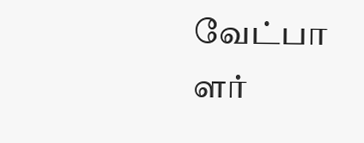வேட்பா ளர்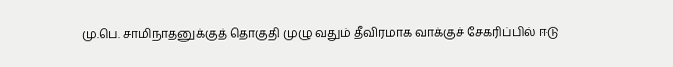மு.பெ. சாமிநாதனுக்குத் தொகுதி முழு வதும் தீவிரமாக வாக்குச் சேகரிப்பில் ஈடு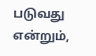படுவது என்றும்,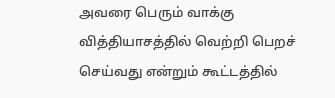அவரை பெரும் வாக்கு வித்தியாசத்தில் வெற்றி பெறச் செய்வது என்றும் கூட்டத்தில்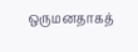ஒருமனதாகத்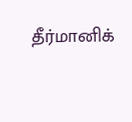தீர்மானிக்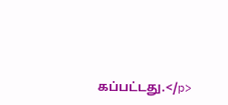கப்பட்டது.</p>